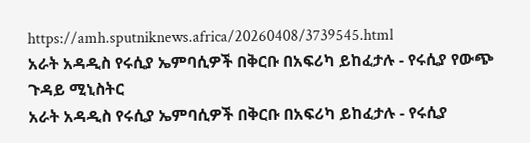https://amh.sputniknews.africa/20260408/3739545.html
አራት አዳዲስ የሩሲያ ኤምባሲዎች በቅርቡ በአፍሪካ ይከፈታሉ - የሩሲያ የውጭ ጉዳይ ሚኒስትር
አራት አዳዲስ የሩሲያ ኤምባሲዎች በቅርቡ በአፍሪካ ይከፈታሉ - የሩሲያ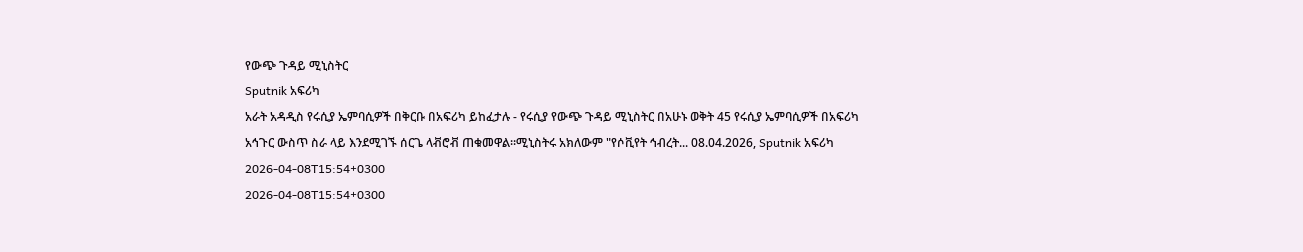የውጭ ጉዳይ ሚኒስትር
Sputnik አፍሪካ
አራት አዳዲስ የሩሲያ ኤምባሲዎች በቅርቡ በአፍሪካ ይከፈታሉ - የሩሲያ የውጭ ጉዳይ ሚኒስትር በአሁኑ ወቅት 45 የሩሲያ ኤምባሲዎች በአፍሪካ አኅጉር ውስጥ ስራ ላይ እንደሚገኙ ሰርጌ ላቭሮቭ ጠቁመዋል።ሚኒስትሩ አክለውም "የሶቪየት ኅብረት... 08.04.2026, Sputnik አፍሪካ
2026-04-08T15:54+0300
2026-04-08T15:54+0300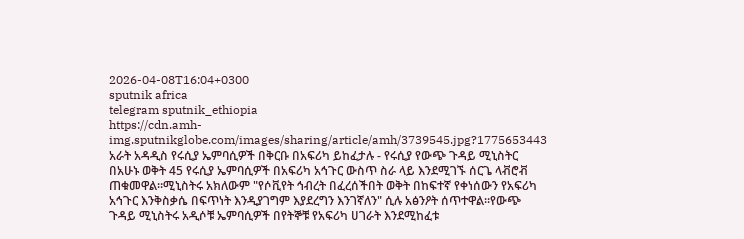2026-04-08T16:04+0300
sputnik africa
telegram sputnik_ethiopia
https://cdn.amh-img.sputnikglobe.com/images/sharing/article/amh/3739545.jpg?1775653443
አራት አዳዲስ የሩሲያ ኤምባሲዎች በቅርቡ በአፍሪካ ይከፈታሉ - የሩሲያ የውጭ ጉዳይ ሚኒስትር በአሁኑ ወቅት 45 የሩሲያ ኤምባሲዎች በአፍሪካ አኅጉር ውስጥ ስራ ላይ እንደሚገኙ ሰርጌ ላቭሮቭ ጠቁመዋል።ሚኒስትሩ አክለውም "የሶቪየት ኅብረት በፈረሰችበት ወቅት በከፍተኛ የቀነሰውን የአፍሪካ አኅጉር እንቅስቃሴ በፍጥነት እንዲያገግም እያደረግን እንገኛለን" ሲሉ አፅንዖት ሰጥተዋል።የውጭ ጉዳይ ሚኒስትሩ አዲሶቹ ኤምባሲዎች በየትኞቹ የአፍሪካ ሀገራት እንደሚከፈቱ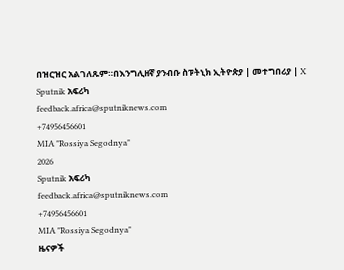በዝርዝር አልገለጹም።በእንግሊዘኛ ያንብቡ ስፑትኒክ ኢትዮጵያ | መተግበሪያ | X
Sputnik አፍሪካ
feedback.africa@sputniknews.com
+74956456601
MIA "Rossiya Segodnya"
2026
Sputnik አፍሪካ
feedback.africa@sputniknews.com
+74956456601
MIA "Rossiya Segodnya"
ዜናዎች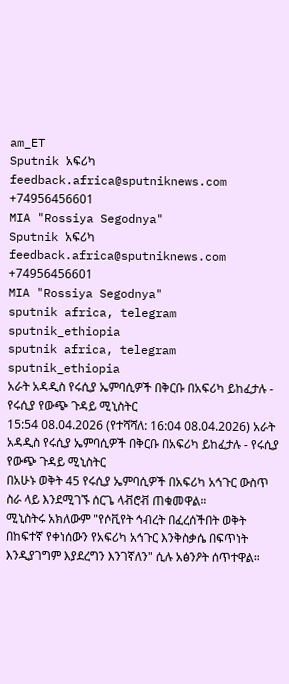am_ET
Sputnik አፍሪካ
feedback.africa@sputniknews.com
+74956456601
MIA "Rossiya Segodnya"
Sputnik አፍሪካ
feedback.africa@sputniknews.com
+74956456601
MIA "Rossiya Segodnya"
sputnik africa, telegram sputnik_ethiopia
sputnik africa, telegram sputnik_ethiopia
አራት አዳዲስ የሩሲያ ኤምባሲዎች በቅርቡ በአፍሪካ ይከፈታሉ - የሩሲያ የውጭ ጉዳይ ሚኒስትር
15:54 08.04.2026 (የተሻሻለ: 16:04 08.04.2026) አራት አዳዲስ የሩሲያ ኤምባሲዎች በቅርቡ በአፍሪካ ይከፈታሉ - የሩሲያ የውጭ ጉዳይ ሚኒስትር
በአሁኑ ወቅት 45 የሩሲያ ኤምባሲዎች በአፍሪካ አኅጉር ውስጥ ስራ ላይ እንደሚገኙ ሰርጌ ላቭሮቭ ጠቁመዋል።
ሚኒስትሩ አክለውም "የሶቪየት ኅብረት በፈረሰችበት ወቅት በከፍተኛ የቀነሰውን የአፍሪካ አኅጉር እንቅስቃሴ በፍጥነት እንዲያገግም እያደረግን እንገኛለን" ሲሉ አፅንዖት ሰጥተዋል።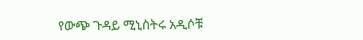የውጭ ጉዳይ ሚኒስትሩ አዲሶቹ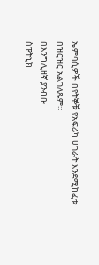ኤምባሲዎች በየትኞቹ የአፍሪካ ሀገራት እንደሚከፈቱ በዝርዝር አልገለጹም።
በእንግሊዘኛ ያንብቡ
ስፑትኒክ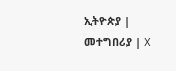ኢትዮጵያ | መተግበሪያ | X